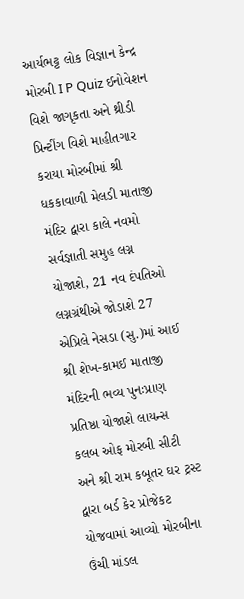આર્યભટ્ટ લોક વિજ્ઞાન કેન્દ્ર મોરબી I P Quiz ઈનોવેશન વિશે જાગૃકતા અને થ્રીડી પ્રિન્ટીંગ વિશે માહીતગાર કરાયા મોરબીમાં શ્રી ધકકાવાળી મેલડી માતાજી મંદિર દ્વારા કાલે નવમો સર્વજ્ઞાતી સમુહ લગ્ન યોજાશે, 21 નવ દંપતિઓ લગ્નગ્રંથીએ જોડાશે 27 એપ્રિલે નેસડા (સુ.)માં આઈ શ્રી શેખ-કામઈ માતાજી મંદિરની ભવ્ય પુનઃપ્રાણ પ્રતિષ્ઠા યોજાશે લાયન્સ કલબ ઓફ મોરબી સીટી અને શ્રી રામ કબૂતર ઘર ટ્રસ્ટ દ્વારા બર્ડ કેર પ્રોજેકટ યોજવામાં આવ્યો મોરબીના ઉંચી માંડલ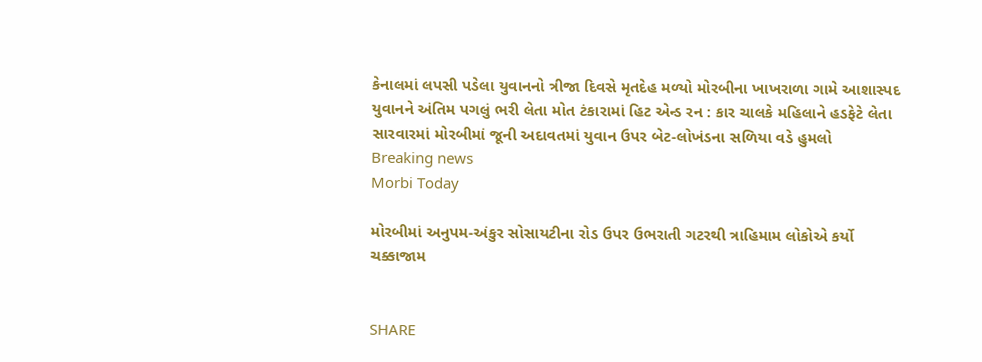કેનાલમાં લપસી પડેલા યુવાનનો ત્રીજા દિવસે મૃતદેહ મળ્યો મોરબીના ખાખરાળા ગામે આશાસ્પદ યુવાનને અંતિમ પગલું ભરી લેતા મોત ટંકારામાં હિટ એન્ડ રન : કાર ચાલકે મહિલાને હડફેટે લેતા સારવારમાં મોરબીમાં જૂની અદાવતમાં યુવાન ઉપર બેટ-લોખંડના સળિયા વડે હુમલો
Breaking news
Morbi Today

મોરબીમાં અનુપમ-અંકુર સોસાયટીના રોડ ઉપર ઉભરાતી ગટરથી ત્રાહિમામ લોકોએ કર્યો ચક્કાજામ


SHARE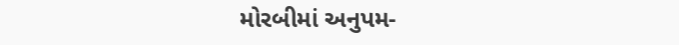મોરબીમાં અનુપમ-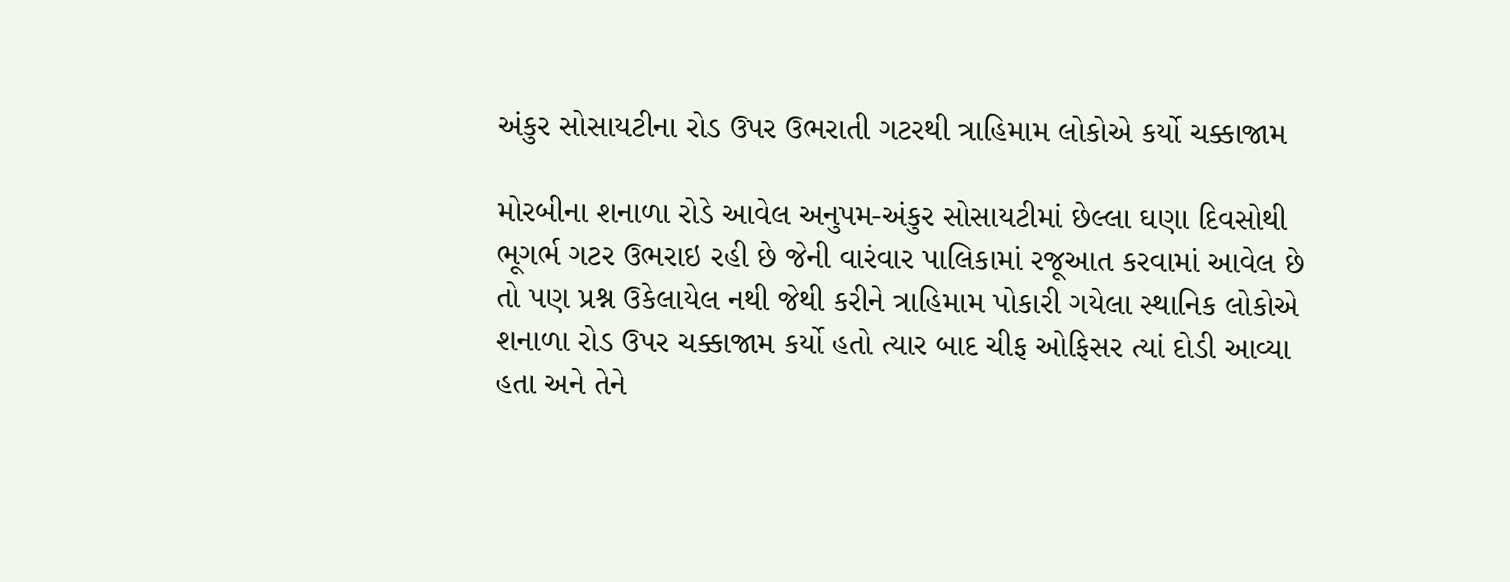અંકુર સોસાયટીના રોડ ઉપર ઉભરાતી ગટરથી ત્રાહિમામ લોકોએ કર્યો ચક્કાજામ

મોરબીના શનાળા રોડે આવેલ અનુપમ-અંકુર સોસાયટીમાં છેલ્લા ઘણા દિવસોથી ભૂગર્ભ ગટર ઉભરાઇ રહી છે જેની વારંવાર પાલિકામાં રજૂઆત કરવામાં આવેલ છે તો પણ પ્રશ્ન ઉકેલાયેલ નથી જેથી કરીને ત્રાહિમામ પોકારી ગયેલા સ્થાનિક લોકોએ શનાળા રોડ ઉપર ચક્કાજામ કર્યો હતો ત્યાર બાદ ચીફ ઓફિસર ત્યાં દોડી આવ્યા હતા અને તેને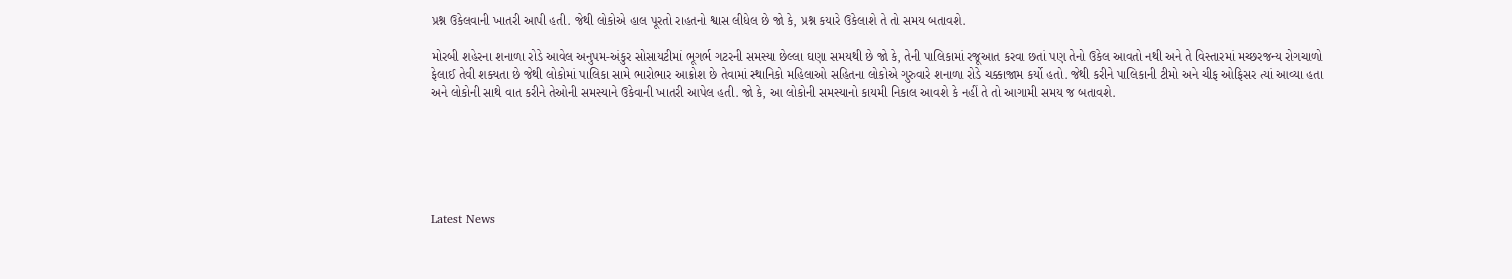પ્રશ્ન ઉકેલવાની ખાતરી આપી હતી. જેથી લોકોએ હાલ પૂરતો રાહતનો શ્વાસ લીધેલ છે જો કે, પ્રશ્ન કયારે ઉકેલાશે તે તો સમય બતાવશે.

મોરબી શહેરના શનાળા રોડે આવેલ અનુપમ-અંકુર સોસાયટીમાં ભૂગર્ભ ગટરની સમસ્યા છેલ્લા ઘણા સમયથી છે જો કે, તેની પાલિકામાં રજૂઆત કરવા છતાં પણ તેનો ઉકેલ આવતો નથી અને તે વિસ્તારમાં મચ્છરજન્ય રોગચાળો ફેલાઈ તેવી શક્યતા છે જેથી લોકોમાં પાલિકા સામે ભારોભાર આક્રોશ છે તેવામાં સ્થાનિકો મહિલાઓ સહિતના લોકોએ ગુરુવારે શનાળા રોડે ચક્કાજામ કર્યો હતો. જેથી કરીને પાલિકાની ટીમો અને ચીફ ઓફિસર ત્યાં આવ્યા હતા અને લોકોની સાથે વાત કરીને તેઓની સમસ્યાને ઉકેવાની ખાતરી આપેલ હતી. જો કે, આ લોકોની સમસ્યાનો કાયમી નિકાલ આવશે કે નહીં તે તો આગામી સમય જ બતાવશે.






Latest News